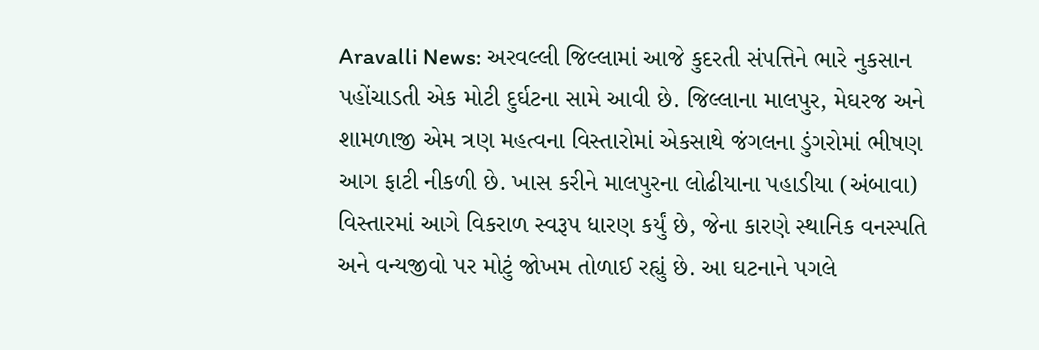Aravalli News: અરવલ્લી જિલ્લામાં આજે કુદરતી સંપત્તિને ભારે નુકસાન પહોંચાડતી એક મોટી દુર્ઘટના સામે આવી છે. જિલ્લાના માલપુર, મેઘરજ અને શામળાજી એમ ત્રણ મહત્વના વિસ્તારોમાં એકસાથે જંગલના ડુંગરોમાં ભીષણ આગ ફાટી નીકળી છે. ખાસ કરીને માલપુરના લોઢીયાના પહાડીયા (અંબાવા) વિસ્તારમાં આગે વિકરાળ સ્વરૂપ ધારણ કર્યું છે, જેના કારણે સ્થાનિક વનસ્પતિ અને વન્યજીવો પર મોટું જોખમ તોળાઈ રહ્યું છે. આ ઘટનાને પગલે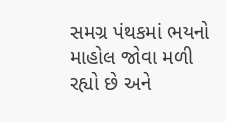સમગ્ર પંથકમાં ભયનો માહોલ જોવા મળી રહ્યો છે અને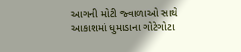આગની મોટી જ્વાળાઓ સાથે આકાશમાં ધુમાડાના ગોટેગોટા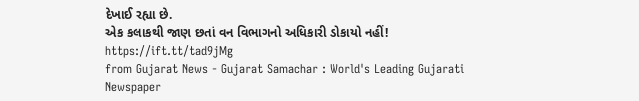દેખાઈ રહ્યા છે.
એક કલાકથી જાણ છતાં વન વિભાગનો અધિકારી ડોકાયો નહીં!
https://ift.tt/tad9jMg
from Gujarat News - Gujarat Samachar : World's Leading Gujarati Newspaper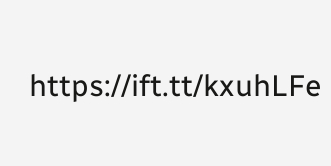https://ift.tt/kxuhLFe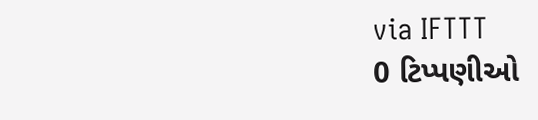via IFTTT
0 ટિપ્પણીઓ